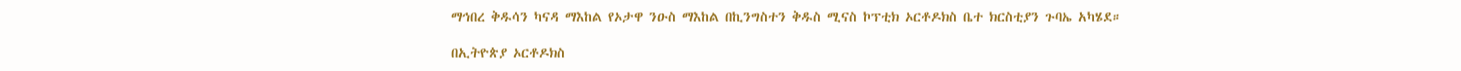ማኅበረ ቅዱሳን ካናዳ ማእከል የኦታዋ ንዑስ ማእከል በኪንግስተን ቅዱስ ሚናስ ኮፕቲክ ኦርቶዶክስ ቤተ ክርስቲያን ጉባኤ አካሄደ።

በኢትዮጵያ ኦርቶዶክስ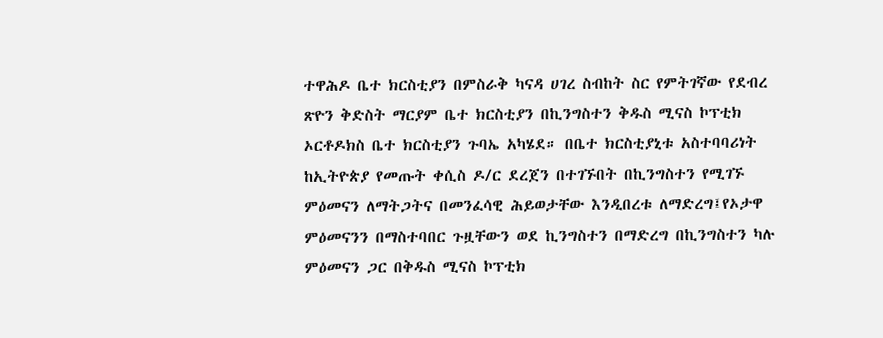ተዋሕዶ ቤተ ክርስቲያን በምስራቅ ካናዳ ሀገረ ስብከት ስር የምትገኛው የደብረ ጽዮን ቅድስት ማርያም ቤተ ክርስቲያን በኪንግስተን ቅዱስ ሚናስ ኮፕቲክ ኦርቶዶክስ ቤተ ክርስቲያን ጉባኤ አካሄደ። በቤተ ክርስቲያኒቱ አስተባባሪነት ከኢትዮጵያ የመጡት ቀሲስ ዶ/ር ደረጀን በተገኙበት በኪንግስተን የሚገኙ ምዕመናን ለማትጋትና በመንፈሳዊ ሕይወታቸው እንዲበረቱ ለማድረግ፤የኦታዋ ምዕመናንን በማስተባበር ጉዟቸውን ወደ ኪንግስተን በማድረግ በኪንግስተን ካሉ ምዕመናን ጋር በቅዱስ ሚናስ ኮፕቲክ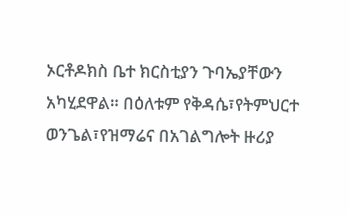ኦርቶዶክስ ቤተ ክርስቲያን ጉባኤያቸውን አካሂደዋል። በዕለቱም የቅዳሴ፣የትምህርተ ወንጌል፣የዝማሬና በአገልግሎት ዙሪያ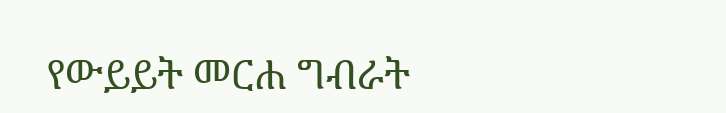የውይይት መርሐ ግብራት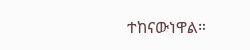ተከናውነዋል።